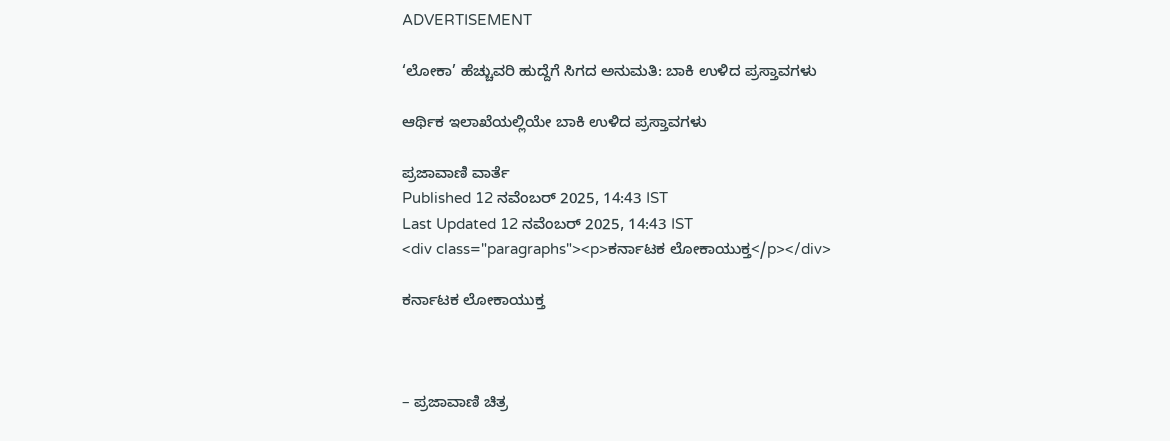ADVERTISEMENT

‘ಲೋಕಾ’ ಹೆಚ್ಚುವರಿ ಹುದ್ದೆಗೆ ಸಿಗದ ಅನುಮತಿ: ಬಾಕಿ ಉಳಿದ ಪ್ರಸ್ತಾವಗಳು

ಆರ್ಥಿಕ ಇಲಾಖೆಯಲ್ಲಿಯೇ ಬಾಕಿ ಉಳಿದ ಪ್ರಸ್ತಾವಗಳು

ಪ್ರಜಾವಾಣಿ ವಾರ್ತೆ
Published 12 ನವೆಂಬರ್ 2025, 14:43 IST
Last Updated 12 ನವೆಂಬರ್ 2025, 14:43 IST
<div class="paragraphs"><p>ಕರ್ನಾಟಕ ಲೋಕಾಯುಕ್ತ</p></div>

ಕರ್ನಾಟಕ ಲೋಕಾಯುಕ್ತ



– ಪ್ರಜಾವಾಣಿ ಚಿತ್ರ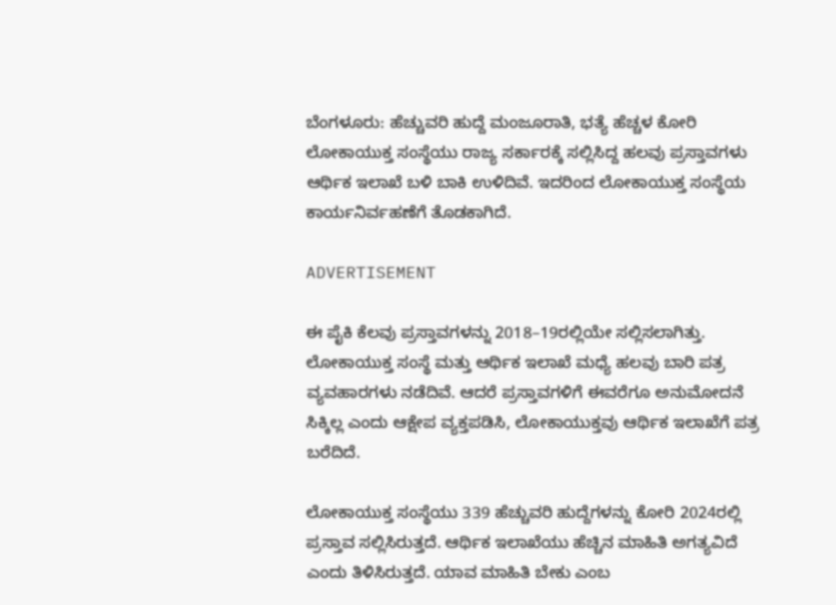ಬೆಂಗಳೂರು: ಹೆಚ್ಚುವರಿ ಹುದ್ದೆ ಮಂಜೂರಾತಿ, ಭತ್ಯೆ ಹೆಚ್ಚಳ ಕೋರಿ ಲೋಕಾಯುಕ್ತ ಸಂಸ್ಥೆಯು ರಾಜ್ಯ ಸರ್ಕಾರಕ್ಕೆ ಸಲ್ಲಿಸಿದ್ದ ಹಲವು ಪ್ರಸ್ತಾವಗಳು ಆರ್ಥಿಕ ಇಲಾಖೆ ಬಳಿ ಬಾಕಿ ಉಳಿದಿವೆ. ಇದರಿಂದ ಲೋಕಾಯುಕ್ತ ಸಂಸ್ಥೆಯ ಕಾರ್ಯನಿರ್ವಹಣೆಗೆ ತೊಡಕಾಗಿದೆ.

ADVERTISEMENT

ಈ ಪೈಕಿ ಕೆಲವು ಪ್ರಸ್ತಾವಗಳನ್ನು 2018–19ರಲ್ಲಿಯೇ ಸಲ್ಲಿಸಲಾಗಿತ್ತು. ಲೋಕಾಯುಕ್ತ ಸಂಸ್ಥೆ ಮತ್ತು ಆರ್ಥಿಕ ಇಲಾಖೆ ಮಧ್ಯೆ ಹಲವು ಬಾರಿ ಪತ್ರ ವ್ಯವಹಾರಗಳು ನಡೆದಿವೆ. ಆದರೆ ಪ್ರಸ್ತಾವಗಳಿಗೆ ಈವರೆಗೂ ಅನುಮೋದನೆ ಸಿಕ್ಕಿಲ್ಲ ಎಂದು ಆಕ್ಷೇಪ ವ್ಯಕ್ತಪಡಿಸಿ, ಲೋಕಾಯುಕ್ತವು ಆರ್ಥಿಕ ಇಲಾಖೆಗೆ ಪತ್ರ ಬರೆದಿದೆ.

ಲೋಕಾಯುಕ್ತ ಸಂಸ್ಥೆಯು 339 ಹೆಚ್ಚುವರಿ ಹುದ್ದೆಗಳನ್ನು ಕೋರಿ 2024ರಲ್ಲಿ ಪ್ರಸ್ತಾವ ಸಲ್ಲಿಸಿರುತ್ತದೆ. ಆರ್ಥಿಕ ಇಲಾಖೆಯು ಹೆಚ್ಚಿನ ಮಾಹಿತಿ ಅಗತ್ಯವಿದೆ ಎಂದು ತಿಳಿಸಿರುತ್ತದೆ. ಯಾವ ಮಾಹಿತಿ ಬೇಕು ಎಂಬ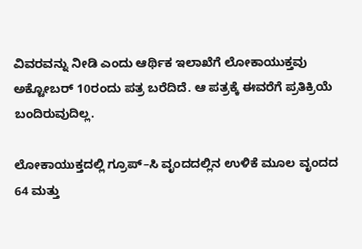ವಿವರವನ್ನು ನೀಡಿ ಎಂದು ಆರ್ಥಿಕ ಇಲಾಖೆಗೆ ಲೋಕಾಯುಕ್ತವು ಅಕ್ಟೋಬರ್ 10ರಂದು ಪತ್ರ ಬರೆದಿದೆ. ಆ ಪತ್ರಕ್ಕೆ ಈವರೆಗೆ ಪ್ರತಿಕ್ರಿಯೆ ಬಂದಿರುವುದಿಲ್ಲ.

ಲೋಕಾಯುಕ್ತದಲ್ಲಿ ಗ್ರೂಪ್‌–ಸಿ ವೃಂದದಲ್ಲಿನ ಉಳಿಕೆ ಮೂಲ ವೃಂದದ 64 ಮತ್ತು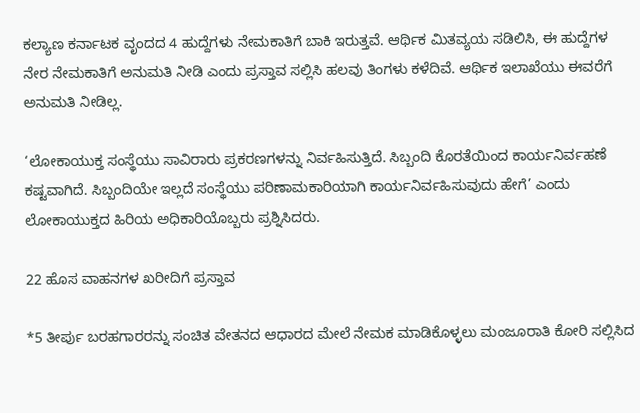ಕಲ್ಯಾಣ ಕರ್ನಾಟಕ ವೃಂದದ 4 ಹುದ್ದೆಗಳು ನೇಮಕಾತಿಗೆ ಬಾಕಿ ಇರುತ್ತವೆ. ಆರ್ಥಿಕ ಮಿತವ್ಯಯ ಸಡಿಲಿಸಿ, ಈ ಹುದ್ದೆಗಳ ನೇರ ನೇಮಕಾತಿಗೆ ಅನುಮತಿ ನೀಡಿ ಎಂದು ಪ್ರಸ್ತಾವ ಸಲ್ಲಿಸಿ ಹಲವು ತಿಂಗಳು ಕಳೆದಿವೆ. ಆರ್ಥಿಕ ಇಲಾಖೆಯು ಈವರೆಗೆ ಅನುಮತಿ ನೀಡಿಲ್ಲ.

‘ಲೋಕಾಯುಕ್ತ ಸಂಸ್ಥೆಯು ಸಾವಿರಾರು ಪ್ರಕರಣಗಳನ್ನು ನಿರ್ವಹಿಸುತ್ತಿದೆ. ಸಿಬ್ಬಂದಿ ಕೊರತೆಯಿಂದ ಕಾರ್ಯನಿರ್ವಹಣೆ ಕಷ್ಟವಾಗಿದೆ. ಸಿಬ್ಬಂದಿಯೇ ಇಲ್ಲದೆ ಸಂಸ್ಥೆಯು ಪರಿಣಾಮಕಾರಿಯಾಗಿ ಕಾರ್ಯನಿರ್ವಹಿಸುವುದು ಹೇಗೆ’ ಎಂದು ಲೋಕಾಯುಕ್ತದ ಹಿರಿಯ ಅಧಿಕಾರಿಯೊಬ್ಬರು ಪ್ರಶ್ನಿಸಿದರು.

22 ಹೊಸ ವಾಹನಗಳ ಖರೀದಿಗೆ ಪ್ರಸ್ತಾವ

*5 ತೀರ್ಪು ಬರಹಗಾರರನ್ನು ಸಂಚಿತ ವೇತನದ ಆಧಾರದ ಮೇಲೆ ನೇಮಕ ಮಾಡಿಕೊಳ್ಳಲು ಮಂಜೂರಾತಿ ಕೋರಿ ಸಲ್ಲಿಸಿದ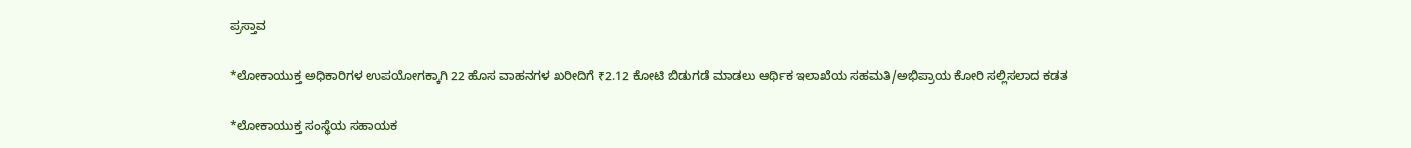ಪ್ರಸ್ತಾವ

*ಲೋಕಾಯುಕ್ತ ಅಧಿಕಾರಿಗಳ ಉಪಯೋಗಕ್ಕಾಗಿ 22 ಹೊಸ ವಾಹನಗಳ ಖರೀದಿಗೆ ₹2.12 ಕೋಟಿ ಬಿಡುಗಡೆ ಮಾಡಲು ಆರ್ಥಿಕ ಇಲಾಖೆಯ ಸಹಮತಿ/ಅಭಿಪ್ರಾಯ ಕೋರಿ ಸಲ್ಲಿಸಲಾದ ಕಡತ

*ಲೋಕಾಯುಕ್ತ ಸಂಸ್ಥೆಯ ಸಹಾಯಕ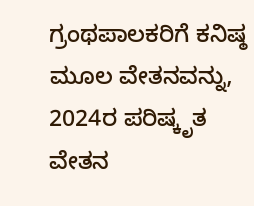ಗ್ರಂಥಪಾಲಕರಿಗೆ ಕನಿಷ್ಠ ಮೂಲ ವೇತನವನ್ನು, 2024ರ ಪರಿಷ್ಕೃತ ವೇತನ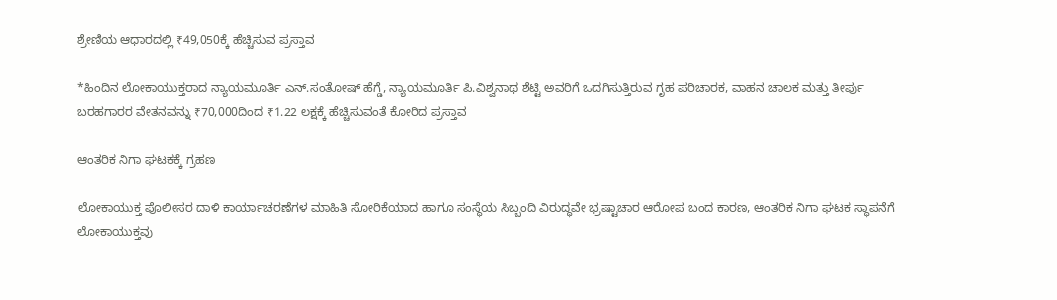ಶ್ರೇಣಿಯ ಆಧಾರದಲ್ಲಿ ₹49,050ಕ್ಕೆ ಹೆಚ್ಚಿಸುವ ಪ್ರಸ್ತಾವ

*ಹಿಂದಿನ ಲೋಕಾಯುಕ್ತರಾದ ನ್ಯಾಯಮೂರ್ತಿ ಎನ್.ಸಂತೋಷ್‌ ಹೆಗ್ಡೆ, ನ್ಯಾಯಮೂರ್ತಿ ಪಿ.ವಿಶ್ವನಾಥ ಶೆಟ್ಟಿ ಅವರಿಗೆ ಒದಗಿಸುತ್ತಿರುವ ಗೃಹ ಪರಿಚಾರಕ, ವಾಹನ ಚಾಲಕ ಮತ್ತು ತೀರ್ಪು ಬರಹಗಾರರ ವೇತನವನ್ನು ₹70,000ದಿಂದ ₹1.22 ಲಕ್ಷಕ್ಕೆ ಹೆಚ್ಚಿಸುವಂತೆ ಕೋರಿದ ಪ್ರಸ್ತಾವ

ಆಂತರಿಕ ನಿಗಾ ಘಟಕಕ್ಕೆ ಗ್ರಹಣ

ಲೋಕಾಯುಕ್ತ ಪೊಲೀಸರ ದಾಳಿ ಕಾರ್ಯಾಚರಣೆಗಳ ಮಾಹಿತಿ ಸೋರಿಕೆಯಾದ ಹಾಗೂ ಸಂಸ್ಥೆಯ ಸಿಬ್ಬಂದಿ ವಿರುದ್ಧವೇ ಭ್ರಷ್ಟಾಚಾರ ಆರೋಪ ಬಂದ ಕಾರಣ, ಆಂತರಿಕ ನಿಗಾ ಘಟಕ ಸ್ಥಾಪನೆಗೆ ಲೋಕಾಯುಕ್ತವು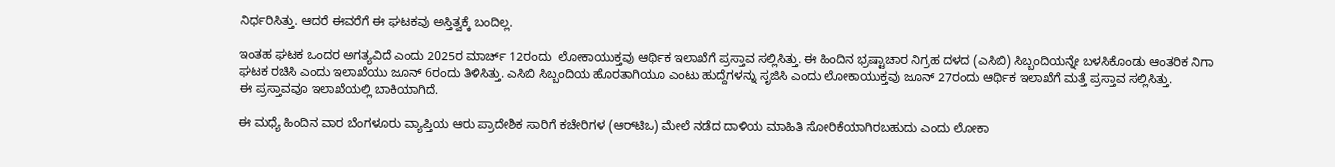ನಿರ್ಧರಿಸಿತ್ತು. ಆದರೆ ಈವರೆಗೆ ಈ ಘಟಕವು ಅಸ್ತಿತ್ವಕ್ಕೆ ಬಂದಿಲ್ಲ.

ಇಂತಹ ಘಟಕ ಒಂದರ ಅಗತ್ಯವಿದೆ ಎಂದು 2025ರ ಮಾರ್ಚ್‌ 12ರಂದು  ಲೋಕಾಯುಕ್ತವು ಆರ್ಥಿಕ ಇಲಾಖೆಗೆ ಪ್ರಸ್ತಾವ ಸಲ್ಲಿಸಿತ್ತು. ಈ ಹಿಂದಿನ ಭ್ರಷ್ಟಾಚಾರ ನಿಗ್ರಹ ದಳದ (ಎಸಿಬಿ) ಸಿಬ್ಬಂದಿಯನ್ನೇ ಬಳಸಿಕೊಂಡು ಆಂತರಿಕ ನಿಗಾ ಘಟಕ ರಚಿಸಿ ಎಂದು ಇಲಾಖೆಯು ಜೂನ್‌ 6ರಂದು ತಿಳಿಸಿತ್ತು. ಎಸಿಬಿ ಸಿಬ್ಬಂದಿಯ ಹೊರತಾಗಿಯೂ ಎಂಟು ಹುದ್ದೆಗಳನ್ನು ಸೃಜಿಸಿ ಎಂದು ಲೋಕಾಯುಕ್ತವು ಜೂನ್‌ 27ರಂದು ಆರ್ಥಿಕ ಇಲಾಖೆಗೆ ಮತ್ತೆ ಪ್ರಸ್ತಾವ ಸಲ್ಲಿಸಿತ್ತು. ಈ ‍ಪ್ರಸ್ತಾವವೂ ಇಲಾಖೆಯಲ್ಲಿ ಬಾಕಿಯಾಗಿದೆ.

ಈ ಮಧ್ಯೆ ಹಿಂದಿನ ವಾರ ಬೆಂಗಳೂರು ವ್ಯಾಪ್ತಿಯ ಆರು ಪ್ರಾದೇಶಿಕ ಸಾರಿಗೆ ಕಚೇರಿಗಳ (ಆರ್‌ಟಿಒ) ಮೇಲೆ ನಡೆದ ದಾಳಿಯ ಮಾಹಿತಿ ಸೋರಿಕೆಯಾಗಿರಬಹುದು ಎಂದು ಲೋಕಾ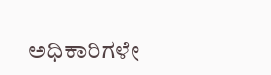ಅಧಿಕಾರಿಗಳೇ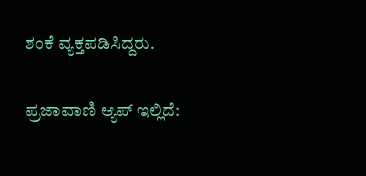ಶಂಕೆ ವ್ಯಕ್ತಪಡಿಸಿದ್ದರು.

ಪ್ರಜಾವಾಣಿ ಆ್ಯಪ್ ಇಲ್ಲಿದೆ: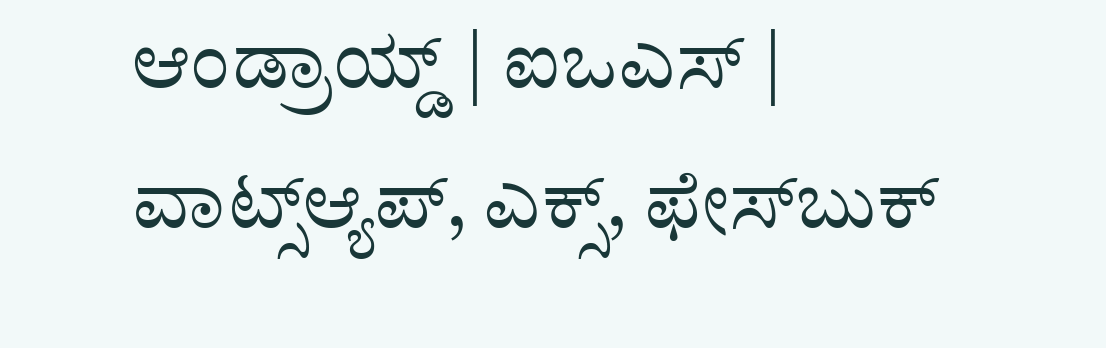ಆಂಡ್ರಾಯ್ಡ್ | ಐಒಎಸ್ | ವಾಟ್ಸ್ಆ್ಯಪ್, ಎಕ್ಸ್, ಫೇಸ್‌ಬುಕ್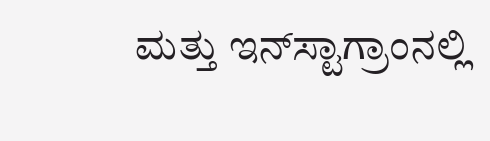ಮತ್ತು ಇನ್‌ಸ್ಟಾಗ್ರಾಂನಲ್ಲಿ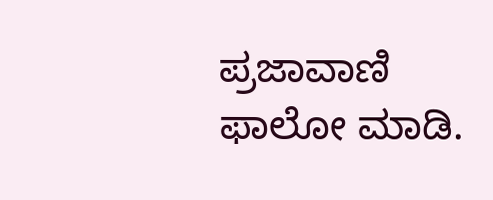ಪ್ರಜಾವಾಣಿ ಫಾಲೋ ಮಾಡಿ.